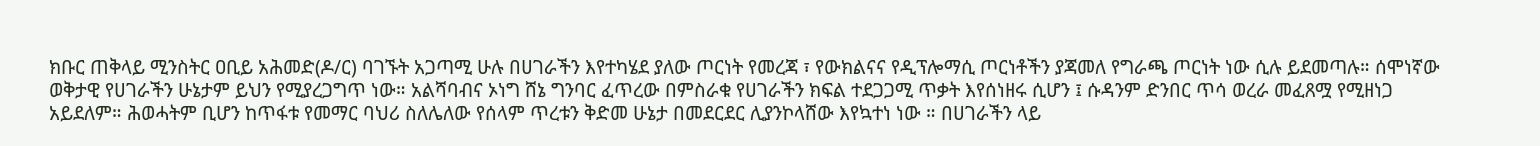ክቡር ጠቅላይ ሚንስትር ዐቢይ አሕመድ(ዶ/ር) ባገኙት አጋጣሚ ሁሉ በሀገራችን እየተካሄደ ያለው ጦርነት የመረጃ ፣ የውክልናና የዲፕሎማሲ ጦርነቶችን ያጃመለ የግራጫ ጦርነት ነው ሲሉ ይደመጣሉ። ሰሞነኛው ወቅታዊ የሀገራችን ሁኔታም ይህን የሚያረጋግጥ ነው። አልሻባብና ኦነግ ሸኔ ግንባር ፈጥረው በምስራቁ የሀገራችን ክፍል ተደጋጋሚ ጥቃት እየሰነዘሩ ሲሆን ፤ ሱዳንም ድንበር ጥሳ ወረራ መፈጸሟ የሚዘነጋ አይደለም። ሕወሓትም ቢሆን ከጥፋቱ የመማር ባህሪ ስለሌለው የሰላም ጥረቱን ቅድመ ሁኔታ በመደርደር ሊያንኮላሸው እየኳተነ ነው ። በሀገራችን ላይ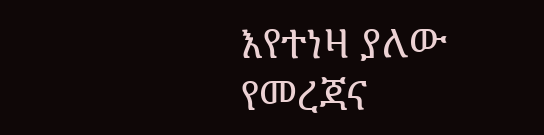እየተነዛ ያለው የመረጃና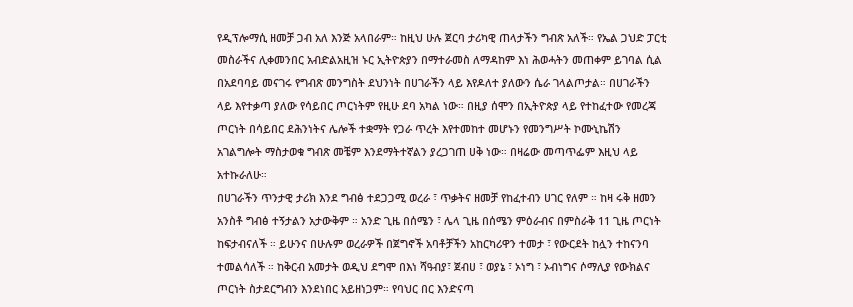የዲፕሎማሲ ዘመቻ ጋብ አለ እንጅ አላበራም። ከዚህ ሁሉ ጀርባ ታሪካዊ ጠላታችን ግብጽ አለች። የኤል ጋህድ ፓርቲ መስራችና ሊቀመንበር አብድልአዚዝ ኑር ኢትዮጵያን በማተራመስ ለማዳከም እነ ሕወሓትን መጠቀም ይገባል ሲል በአደባባይ መናገሩ የግብጽ መንግስት ደህንነት በሀገራችን ላይ እየዶለተ ያለውን ሴራ ገላልጦታል። በሀገራችን ላይ እየተቃጣ ያለው የሳይበር ጦርነትም የዚሁ ደባ አካል ነው። በዚያ ሰሞን በኢትዮጵያ ላይ የተከፈተው የመረጃ ጦርነት በሳይበር ደሕንነትና ሌሎች ተቋማት የጋራ ጥረት እየተመከተ መሆኑን የመንግሥት ኮሙኒኬሽን አገልግሎት ማስታወቁ ግብጽ መቼም እንደማትተኛልን ያረጋገጠ ሀቅ ነው። በዛሬው መጣጥፌም እዚህ ላይ አተኩራለሁ።
በሀገራችን ጥንታዊ ታሪክ እንደ ግብፅ ተደጋጋሚ ወረራ ፣ ጥቃትና ዘመቻ የከፈተብን ሀገር የለም ። ከዛ ሩቅ ዘመን አንስቶ ግብፅ ተኝታልን አታውቅም ። አንድ ጊዜ በሰሜን ፣ ሌላ ጊዜ በሰሜን ምዕራብና በምስራቅ 11 ጊዜ ጦርነት ከፍታብናለች ። ይሁንና በሁሉም ወረራዎች በጀግኖች አባቶቻችን አከርካሪዋን ተመታ ፣ የውርደት ከሏን ተከናንባ ተመልሳለች ። ከቅርብ አመታት ወዲህ ደግሞ በእነ ሻዓብያ፣ ጀብሀ ፣ ወያኔ ፣ ኦነግ ፣ ኦብነግና ሶማሊያ የውክልና ጦርነት ስታደርግብን እንደነበር አይዘነጋም። የባህር በር እንድናጣ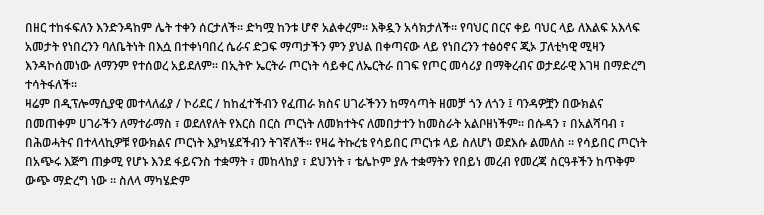በዘር ተከፋፍለን እንድንዳከም ሌት ተቀን ሰርታለች። ድካሟ ከንቱ ሆኖ አልቀረም። እቅዷን አሳክታለች። የባህር በርና ቀይ ባህር ላይ ለእልፍ አእላፍ አመታት የነበረንን ባለቤትነት በእሷ በተቀነባበረ ሴራና ድጋፍ ማጣታችን ምን ያህል በቀጣናው ላይ የነበረንን ተፅዕኖና ጂኦ ፓለቲካዊ ሚዛን እንዳኮሰመነው ለማንም የተሰወረ አይደለም። በኢትዮ ኤርትራ ጦርነት ሳይቀር ለኤርትራ በገፍ የጦር መሳሪያ በማቅረብና ወታደራዊ እገዛ በማድረግ ተሳትፋለች።
ዛሬም በዲፕሎማሲያዊ መተላለፊያ / ኮሪደር / ከከፈተችብን የፈጠራ ክስና ሀገራችንን ከማሳጣት ዘመቻ ጎን ለጎን ፤ ባንዳዎቿን በውክልና በመጠቀም ሀገራችን ለማተራማስ ፣ ወደለየለት የእርስ በርስ ጦርነት ለመክተትና ለመበታተን ከመስራት አልቦዘነችም። በሱዳን ፣ በአልሻባብ ፣ በሕወሓትና በተላላኪዎቹ የውክልና ጦርነት እያካሄደችብን ትገኛለች። የዛሬ ትኩረቴ የሳይበር ጦርነቱ ላይ ስለሆነ ወደእሱ ልመለስ ። የሳይበር ጦርነት በአጭሩ እጅግ ጠቃሚ የሆኑ እንደ ፋይናንስ ተቋማት ፣ መከላከያ ፣ ደህንነት ፣ ቴሌኮም ያሉ ተቋማትን የበይነ መረብ የመረጃ ስርዓቶችን ከጥቅም ውጭ ማድረግ ነው ። ስለላ ማካሄድም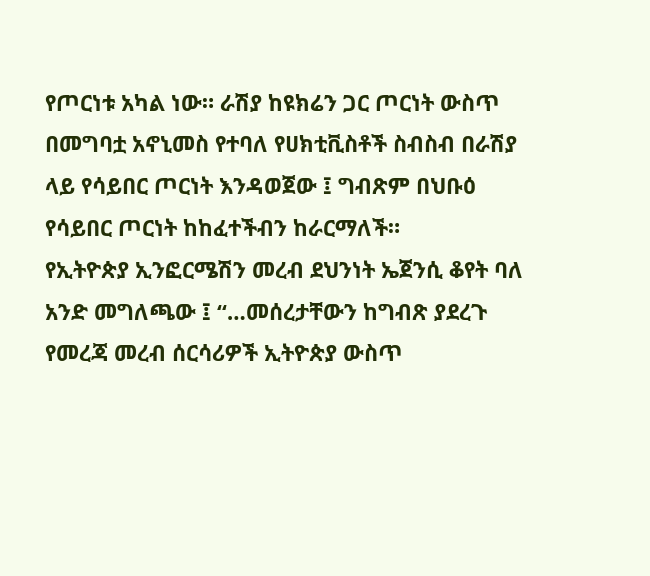የጦርነቱ አካል ነው። ራሽያ ከዩክሬን ጋር ጦርነት ውስጥ በመግባቷ አኖኒመስ የተባለ የሀክቲቪስቶች ስብስብ በራሽያ ላይ የሳይበር ጦርነት እንዳወጀው ፤ ግብጽም በህቡዕ የሳይበር ጦርነት ከከፈተችብን ከራርማለች።
የኢትዮጵያ ኢንፎርሜሽን መረብ ደህንነት ኤጀንሲ ቆየት ባለ አንድ መግለጫው ፤ “…መሰረታቸውን ከግብጽ ያደረጉ የመረጃ መረብ ሰርሳሪዎች ኢትዮጵያ ውስጥ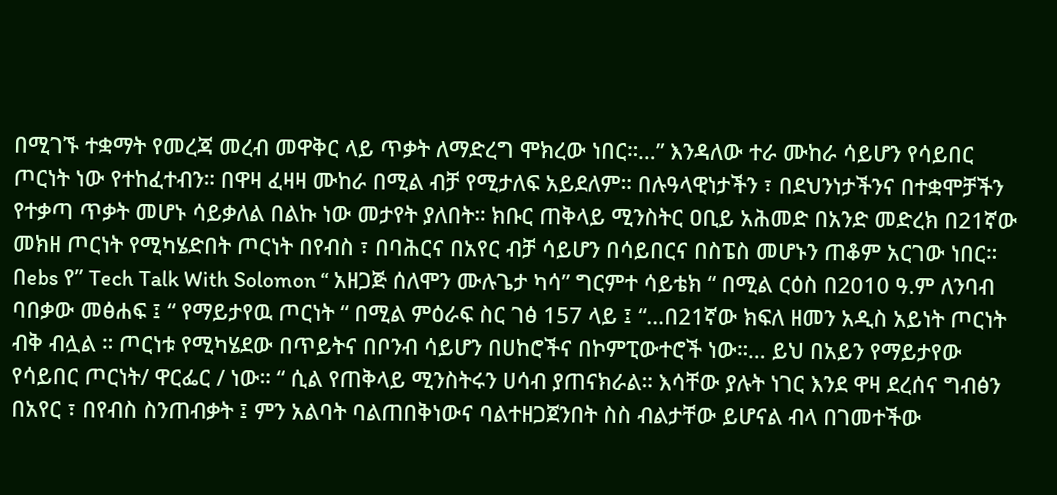በሚገኙ ተቋማት የመረጃ መረብ መዋቅር ላይ ጥቃት ለማድረግ ሞክረው ነበር።…” እንዳለው ተራ ሙከራ ሳይሆን የሳይበር ጦርነት ነው የተከፈተብን። በዋዛ ፈዛዛ ሙከራ በሚል ብቻ የሚታለፍ አይደለም። በሉዓላዊነታችን ፣ በደህንነታችንና በተቋሞቻችን የተቃጣ ጥቃት መሆኑ ሳይቃለል በልኩ ነው መታየት ያለበት። ክቡር ጠቅላይ ሚንስትር ዐቢይ አሕመድ በአንድ መድረክ በ21ኛው መክዘ ጦርነት የሚካሄድበት ጦርነት በየብስ ፣ በባሕርና በአየር ብቻ ሳይሆን በሳይበርና በስፔስ መሆኑን ጠቆም አርገው ነበር።
በebs የ” Tech Talk With Solomon “ አዘጋጅ ሰለሞን ሙሉጌታ ካሳ” ግርምተ ሳይቴክ “ በሚል ርዕስ በ2010 ዓ.ም ለንባብ ባበቃው መፅሐፍ ፤ “ የማይታየዉ ጦርነት “ በሚል ምዕራፍ ስር ገፅ 157 ላይ ፤ “…በ21ኛው ክፍለ ዘመን አዲስ አይነት ጦርነት ብቅ ብሏል ። ጦርነቱ የሚካሄደው በጥይትና በቦንብ ሳይሆን በሀከሮችና በኮምፒውተሮች ነው።… ይህ በአይን የማይታየው የሳይበር ጦርነት/ ዋርፌር / ነው። “ ሲል የጠቅላይ ሚንስትሩን ሀሳብ ያጠናክራል። እሳቸው ያሉት ነገር እንደ ዋዛ ደረሰና ግብፅን በአየር ፣ በየብስ ስንጠብቃት ፤ ምን አልባት ባልጠበቅነውና ባልተዘጋጀንበት ስስ ብልታቸው ይሆናል ብላ በገመተችው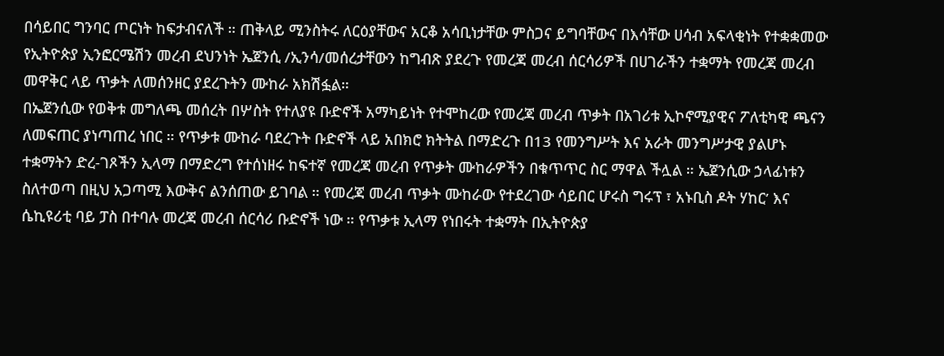በሳይበር ግንባር ጦርነት ከፍታብናለች ። ጠቅላይ ሚንስትሩ ለርዕያቸውና አርቆ አሳቢነታቸው ምስጋና ይግባቸውና በእሳቸው ሀሳብ አፍላቂነት የተቋቋመው የኢትዮጵያ ኢንፎርሜሽን መረብ ደህንነት ኤጀንሲ /ኢንሳ/መሰረታቸውን ከግብጽ ያደረጉ የመረጃ መረብ ሰርሳሪዎች በሀገራችን ተቋማት የመረጃ መረብ መዋቅር ላይ ጥቃት ለመሰንዘር ያደረጉትን ሙከራ አክሽፏል።
በኤጀንሲው የወቅቱ መግለጫ መሰረት በሦስት የተለያዩ ቡድኖች አማካይነት የተሞከረው የመረጃ መረብ ጥቃት በአገሪቱ ኢኮኖሚያዊና ፖለቲካዊ ጫናን ለመፍጠር ያነጣጠረ ነበር ። የጥቃቱ ሙከራ ባደረጉት ቡድኖች ላይ አበክሮ ክትትል በማድረጉ በ13 የመንግሥት እና አራት መንግሥታዊ ያልሆኑ ተቋማትን ድረ-ገጾችን ኢላማ በማድረግ የተሰነዘሩ ከፍተኛ የመረጃ መረብ የጥቃት ሙከራዎችን በቁጥጥር ስር ማዋል ችሏል ። ኤጀንሲው ኃላፊነቱን ስለተወጣ በዚህ አጋጣሚ እውቅና ልንሰጠው ይገባል ። የመረጃ መረብ ጥቃት ሙከራው የተደረገው ሳይበር ሆሩስ ግሩፕ ፣ አኑቢስ ዶት ሃከር’ እና ሴኪዩሪቲ ባይ ፓስ በተባሉ መረጃ መረብ ሰርሳሪ ቡድኖች ነው ። የጥቃቱ ኢላማ የነበሩት ተቋማት በኢትዮጵያ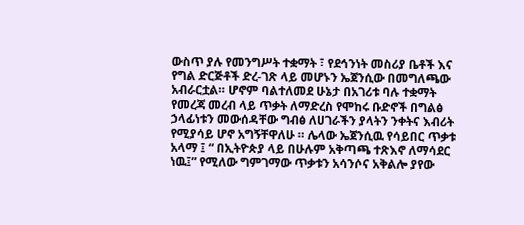ውስጥ ያሉ የመንግሥት ተቋማት ፣ የደኅንነት መስሪያ ቤቶች እና የግል ድርጅቶች ድረ-ገጽ ላይ መሆኑን ኤጀንሲው በመግለጫው አብራርቷል። ሆኖም ባልተለመደ ሁኔታ በአገሪቱ ባሉ ተቋማት የመረጃ መረብ ላይ ጥቃት ለማድረስ የሞከሩ ቡድኖች በግልፅ ኃላፊነቱን መውሰዳቸው ግብፅ ለሀገራችን ያላትን ንቀትና እብሪት የሚያሳይ ሆኖ አግኝቸዋለሁ ። ሌላው ኤጀንሲዉ የሳይበር ጥቃቱ አላማ ፤ “ በኢትዮጵያ ላይ በሁሉም አቅጣጫ ተጽእኖ ለማሳደር ነዉ፤” የሚለው ግምገማው ጥቃቱን አሳንሶና አቅልሎ ያየው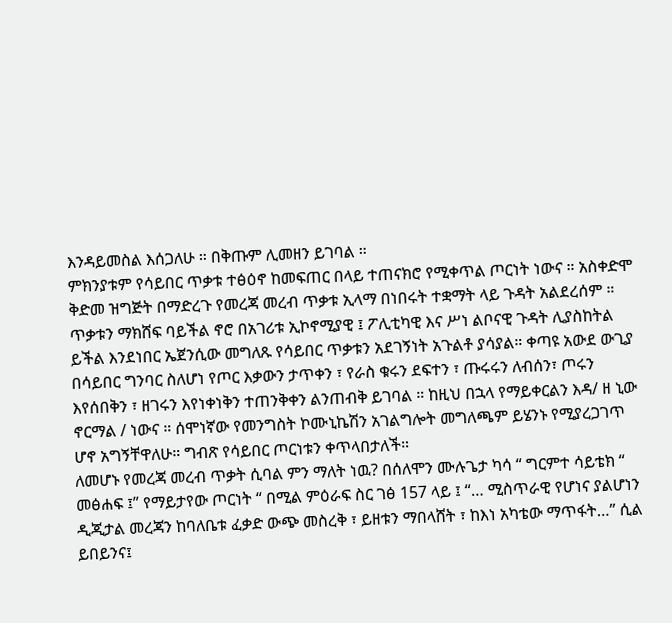እንዳይመስል እሰጋለሁ ። በቅጡም ሊመዘን ይገባል ።
ምክንያቱም የሳይበር ጥቃቱ ተፅዕኖ ከመፍጠር በላይ ተጠናክሮ የሚቀጥል ጦርነት ነውና ። አስቀድሞ ቅድመ ዝግጅት በማድረጉ የመረጃ መረብ ጥቃቱ ኢላማ በነበሩት ተቋማት ላይ ጉዳት አልደረሰም ። ጥቃቱን ማክሸፍ ባይችል ኖሮ በአገሪቱ ኢኮኖሚያዊ ፤ ፖሊቲካዊ እና ሥነ ልቦናዊ ጉዳት ሊያስከትል ይችል እንደነበር ኤጀንሲው መግለጹ የሳይበር ጥቃቱን አደገኝነት አጉልቶ ያሳያል። ቀጣዩ አውደ ውጊያ በሳይበር ግንባር ስለሆነ የጦር እቃውን ታጥቀን ፣ የራስ ቁሩን ደፍተን ፣ ጡሩሩን ለብሰን፣ ጦሩን እየሰበቅን ፣ ዘገሩን እየነቀነቅን ተጠንቅቀን ልንጠብቅ ይገባል ። ከዚህ በኋላ የማይቀርልን እዳ/ ዘ ኒው ኖርማል / ነውና ። ሰሞነኛው የመንግስት ኮሙኒኬሽን አገልግሎት መግለጫም ይሄንኑ የሚያረጋገጥ ሆኖ አግኝቸዋለሁ። ግብጽ የሳይበር ጦርነቱን ቀጥላበታለች።
ለመሆኑ የመረጃ መረብ ጥቃት ሲባል ምን ማለት ነዉ? በሰለሞን ሙሉጌታ ካሳ “ ግርምተ ሳይቴክ “ መፅሐፍ ፤” የማይታየው ጦርነት “ በሚል ምዕራፍ ስር ገፅ 157 ላይ ፤ “… ሚስጥራዊ የሆነና ያልሆነን ዲጂታል መረጃን ከባለቤቱ ፈቃድ ውጭ መስረቅ ፣ ይዘቱን ማበላሸት ፣ ከእነ አካቴው ማጥፋት…” ሲል ይበይንና፤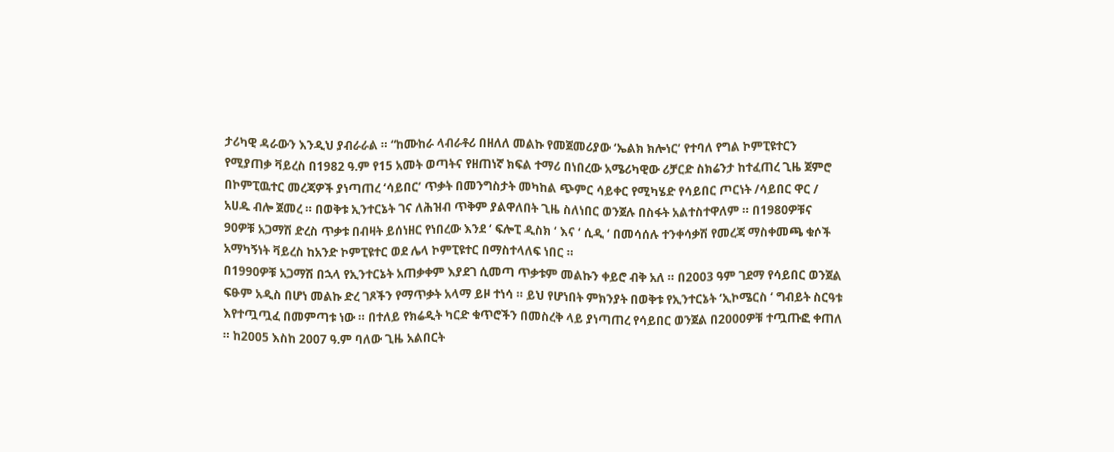ታሪካዊ ዳራውን እንዲህ ያብራራል ። “ከሙከራ ላብራቶሪ በዘለለ መልኩ የመጀመሪያው ‘ኤልክ ክሎነር’ የተባለ የግል ኮምፒዩተርን የሚያጠቃ ቫይረስ በ1982 ዓ.ም የ15 አመት ወጣትና የዘጠነኛ ክፍል ተማሪ በነበረው አሜሪካዊው ሪቻርድ ስክሬንታ ከተፈጠረ ጊዜ ጀምሮ በኮምፒዉተር መረጃዎች ያነጣጠረ ‘ሳይበር’ ጥቃት በመንግስታት መካከል ጭምር ሳይቀር የሚካሄድ የሳይበር ጦርነት /ሳይበር ዋር / አሀዱ ብሎ ጀመረ ። በወቅቱ ኢንተርኔት ገና ለሕዝብ ጥቅም ያልዋለበት ጊዜ ስለነበር ወንጀሉ በስፋት አልተስተዋለም ። በ1980ዎቹና 90ዎቹ አጋማሽ ድረስ ጥቃቱ በብዛት ይሰነዘር የነበረው እንደ ‘ ፍሎፒ ዲስክ ‘ እና ‘ ሲዲ ‘ በመሳሰሉ ተንቀሳቃሽ የመረጃ ማስቀመጫ ቁሶች አማካኝነት ቫይረስ ከአንድ ኮምፒዩተር ወደ ሌላ ኮምፒዩተር በማስተላለፍ ነበር ።
በ1990ዎቹ አጋማሽ በኋላ የኢንተርኔት አጠቃቀም እያደገ ሲመጣ ጥቃቱም መልኩን ቀይሮ ብቅ አለ ። በ2003 ዓም ገደማ የሳይበር ወንጀል ፍፁም አዲስ በሆነ መልኩ ድረ ገጾችን የማጥቃት አላማ ይዞ ተነሳ ። ይህ የሆነበት ምክንያት በወቅቱ የኢንተርኔት ‘ኢኮሜርስ ‘ ግብይት ስርዓቱ እየተጧጧፈ በመምጣቱ ነው ። በተለይ የክሬዲት ካርድ ቁጥሮችን በመስረቅ ላይ ያነጣጠረ የሳይበር ወንጀል በ2000ዎቹ ተጧጡፎ ቀጠለ ። ከ2005 እስከ 2007 ዓ.ም ባለው ጊዜ አልበርት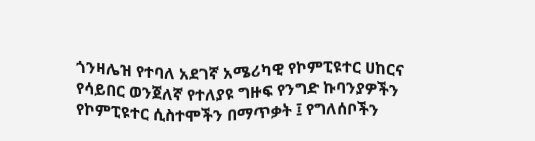ጎንዛሌዝ የተባለ አደገኛ አሜሪካዊ የኮምፒዩተር ሀከርና የሳይበር ወንጀለኛ የተለያዩ ግዙፍ የንግድ ኩባንያዎችን የኮምፒዩተር ሲስተሞችን በማጥቃት ፤ የግለሰቦችን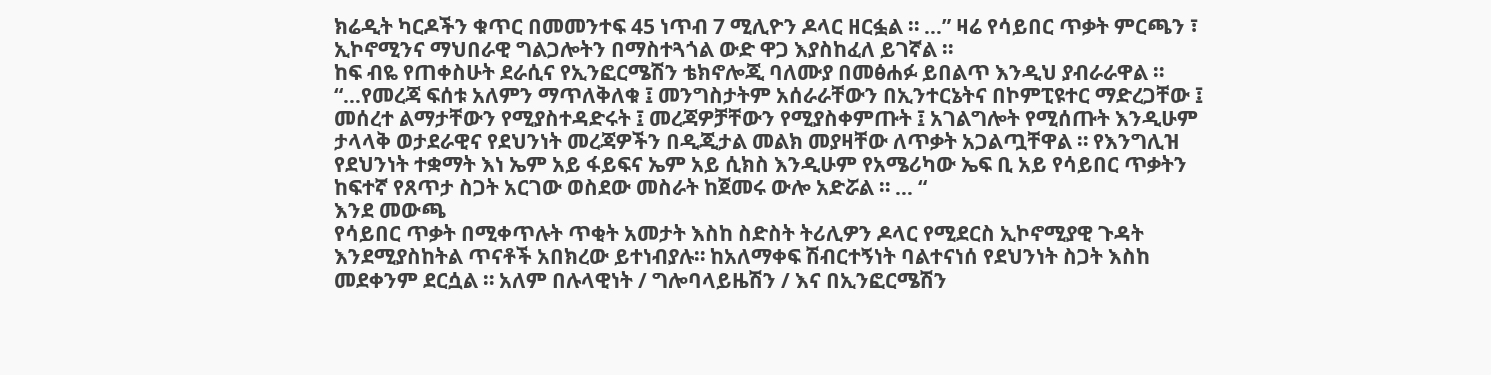ክሬዲት ካርዶችን ቁጥር በመመንተፍ 45 ነጥብ 7 ሚሊዮን ዶላር ዘርፏል ። …” ዛሬ የሳይበር ጥቃት ምርጫን ፣ ኢኮኖሚንና ማህበራዊ ግልጋሎትን በማስተጓጎል ውድ ዋጋ እያስከፈለ ይገኛል ።
ከፍ ብዬ የጠቀስሁት ደራሲና የኢንፎርሜሽን ቴክኖሎጂ ባለሙያ በመፅሐፉ ይበልጥ እንዲህ ያብራራዋል ። “…የመረጃ ፍሰቱ አለምን ማጥለቅለቁ ፤ መንግስታትም አሰራራቸውን በኢንተርኔትና በኮምፒዩተር ማድረጋቸው ፤ መሰረተ ልማታቸውን የሚያስተዳድሩት ፤ መረጃዎቻቸውን የሚያስቀምጡት ፤ አገልግሎት የሚሰጡት እንዲሁም ታላላቅ ወታደራዊና የደህንነት መረጃዎችን በዲጂታል መልክ መያዛቸው ለጥቃት አጋልጧቸዋል ። የእንግሊዝ የደህንነት ተቋማት እነ ኤም አይ ፋይፍና ኤም አይ ሲክስ እንዲሁም የአሜሪካው ኤፍ ቢ አይ የሳይበር ጥቃትን ከፍተኛ የጸጥታ ስጋት አርገው ወስደው መስራት ከጀመሩ ውሎ አድሯል ። … “
እንደ መውጫ
የሳይበር ጥቃት በሚቀጥሉት ጥቂት አመታት እስከ ስድስት ትሪሊዎን ዶላር የሚደርስ ኢኮኖሚያዊ ጉዳት እንደሚያስከትል ጥናቶች አበክረው ይተነብያሉ። ከአለማቀፍ ሽብርተኝነት ባልተናነሰ የደህንነት ስጋት እስከ መደቀንም ደርሷል ። አለም በሉላዊነት / ግሎባላይዜሽን / እና በኢንፎርሜሽን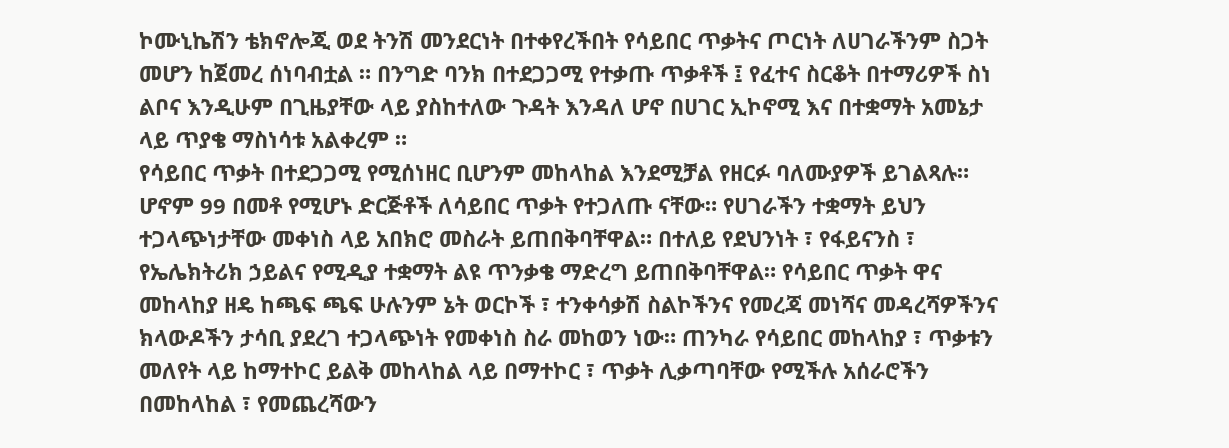ኮሙኒኬሽን ቴክኖሎጂ ወደ ትንሽ መንደርነት በተቀየረችበት የሳይበር ጥቃትና ጦርነት ለሀገራችንም ስጋት መሆን ከጀመረ ሰነባብቷል ። በንግድ ባንክ በተደጋጋሚ የተቃጡ ጥቃቶች ፤ የፈተና ስርቆት በተማሪዎች ስነ ልቦና እንዲሁም በጊዜያቸው ላይ ያስከተለው ጉዳት እንዳለ ሆኖ በሀገር ኢኮኖሚ እና በተቋማት አመኔታ ላይ ጥያቄ ማስነሳቱ አልቀረም ።
የሳይበር ጥቃት በተደጋጋሚ የሚሰነዘር ቢሆንም መከላከል እንደሚቻል የዘርፉ ባለሙያዎች ይገልጻሉ። ሆኖም 99 በመቶ የሚሆኑ ድርጅቶች ለሳይበር ጥቃት የተጋለጡ ናቸው። የሀገራችን ተቋማት ይህን ተጋላጭነታቸው መቀነስ ላይ አበክሮ መስራት ይጠበቅባቸዋል። በተለይ የደህንነት ፣ የፋይናንስ ፣ የኤሌክትሪክ ኃይልና የሚዲያ ተቋማት ልዩ ጥንቃቄ ማድረግ ይጠበቅባቸዋል። የሳይበር ጥቃት ዋና መከላከያ ዘዴ ከጫፍ ጫፍ ሁሉንም ኔት ወርኮች ፣ ተንቀሳቃሽ ስልኮችንና የመረጃ መነሻና መዳረሻዎችንና ክላውዶችን ታሳቢ ያደረገ ተጋላጭነት የመቀነስ ስራ መከወን ነው። ጠንካራ የሳይበር መከላከያ ፣ ጥቃቱን መለየት ላይ ከማተኮር ይልቅ መከላከል ላይ በማተኮር ፣ ጥቃት ሊቃጣባቸው የሚችሉ አሰራሮችን በመከላከል ፣ የመጨረሻውን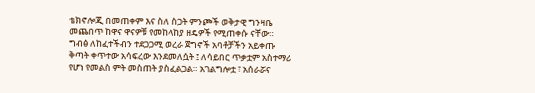ቴክኖሎጂ በመጠቀም እና ስለ ስጋት ምንጮች ወቅታዊ ግንዛቤ መጨበጥ ከዋና ዋናዎቹ የመከላከያ ዘዴዎች የሚጠቀሱ ናቸው።
ግብፅ ለከፈተችብን ተደጋጋሚ ወረራ ጀግኖች አባቶቻችን አይቀጡ ቅጣት ቀጥተው አሳፍረው እንደመለሷት ፤ ለሳይበር ጥቃቷም አስተማሪ የሆነ የመልስ ምት መስጠት ያስፈልጋል። አገልግሎቷ ፣ አሰራሯና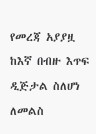የመረጃ አያያዟ ከእኛ በብዙ እጥፍ ዲጅታል ስለሆነ ለመልስ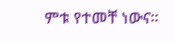ምቱ የተመቸ ነውና።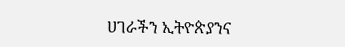ሀገራችን ኢትዮጵያንና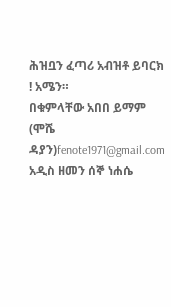ሕዝቧን ፈጣሪ አብዝቶ ይባርክ ! አሜን።
በቁምላቸው አበበ ይማም (ሞሼ ዳያን)fenote1971@gmail.com
አዲስ ዘመን ሰኞ ነሐሴ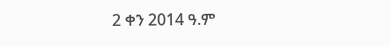2 ቀን 2014 ዓ.ም